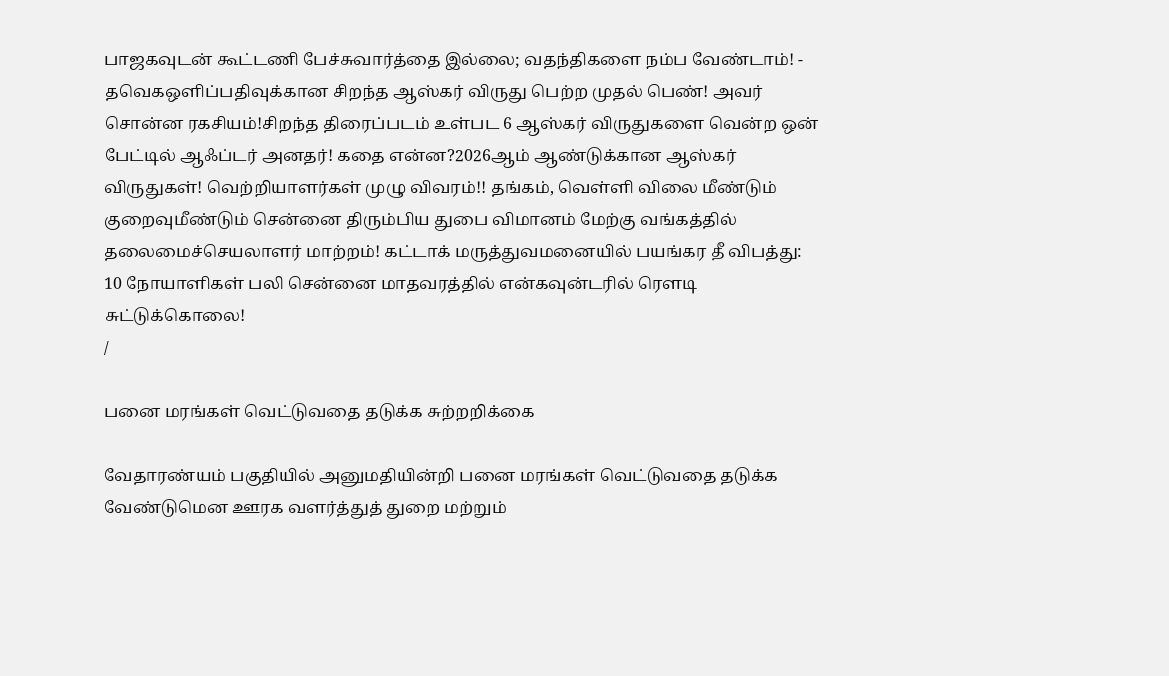பாஜகவுடன் கூட்டணி பேச்சுவார்த்தை இல்லை; வதந்திகளை நம்ப வேண்டாம்! - தவெகஒளிப்பதிவுக்கான சிறந்த ஆஸ்கர் விருது பெற்ற முதல் பெண்! அவர் சொன்ன ரகசியம்!சிறந்த திரைப்படம் உள்பட 6 ஆஸ்கர் விருதுகளை வென்ற ஒன் பேட்டில் ஆஃப்டர் அனதர்! கதை என்ன?2026ஆம் ஆண்டுக்கான ஆஸ்கர் விருதுகள்! வெற்றியாளர்கள் முழு விவரம்!! தங்கம், வெள்ளி விலை மீண்டும் குறைவுமீண்டும் சென்னை திரும்பிய துபை விமானம் மேற்கு வங்கத்தில் தலைமைச்செயலாளர் மாற்றம்! கட்டாக் மருத்துவமனையில் பயங்கர தீ விபத்து: 10 நோயாளிகள் பலி சென்னை மாதவரத்தில் என்கவுன்டரில் ரௌடி சுட்டுக்கொலை!
/

பனை மரங்கள் வெட்டுவதை தடுக்க சுற்றறிக்கை

வேதாரண்யம் பகுதியில் அனுமதியின்றி பனை மரங்கள் வெட்டுவதை தடுக்க வேண்டுமென ஊரக வளர்த்துத் துறை மற்றும்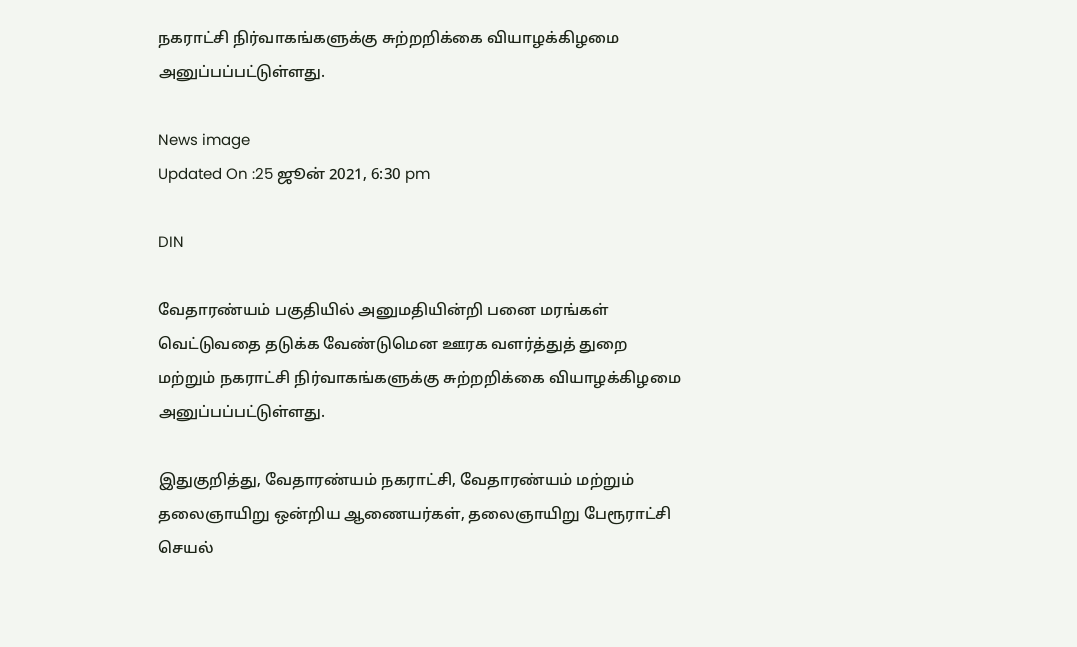நகராட்சி நிர்வாகங்களுக்கு சுற்றறிக்கை வியாழக்கிழமை அனுப்பப்பட்டுள்ளது.

News image
Updated On :25 ஜூன் 2021, 6:30 pm

DIN

வேதாரண்யம் பகுதியில் அனுமதியின்றி பனை மரங்கள் வெட்டுவதை தடுக்க வேண்டுமென ஊரக வளர்த்துத் துறை மற்றும் நகராட்சி நிர்வாகங்களுக்கு சுற்றறிக்கை வியாழக்கிழமை அனுப்பப்பட்டுள்ளது.

இதுகுறித்து, வேதாரண்யம் நகராட்சி, வேதாரண்யம் மற்றும் தலைஞாயிறு ஒன்றிய ஆணையர்கள், தலைஞாயிறு பேரூராட்சி செயல்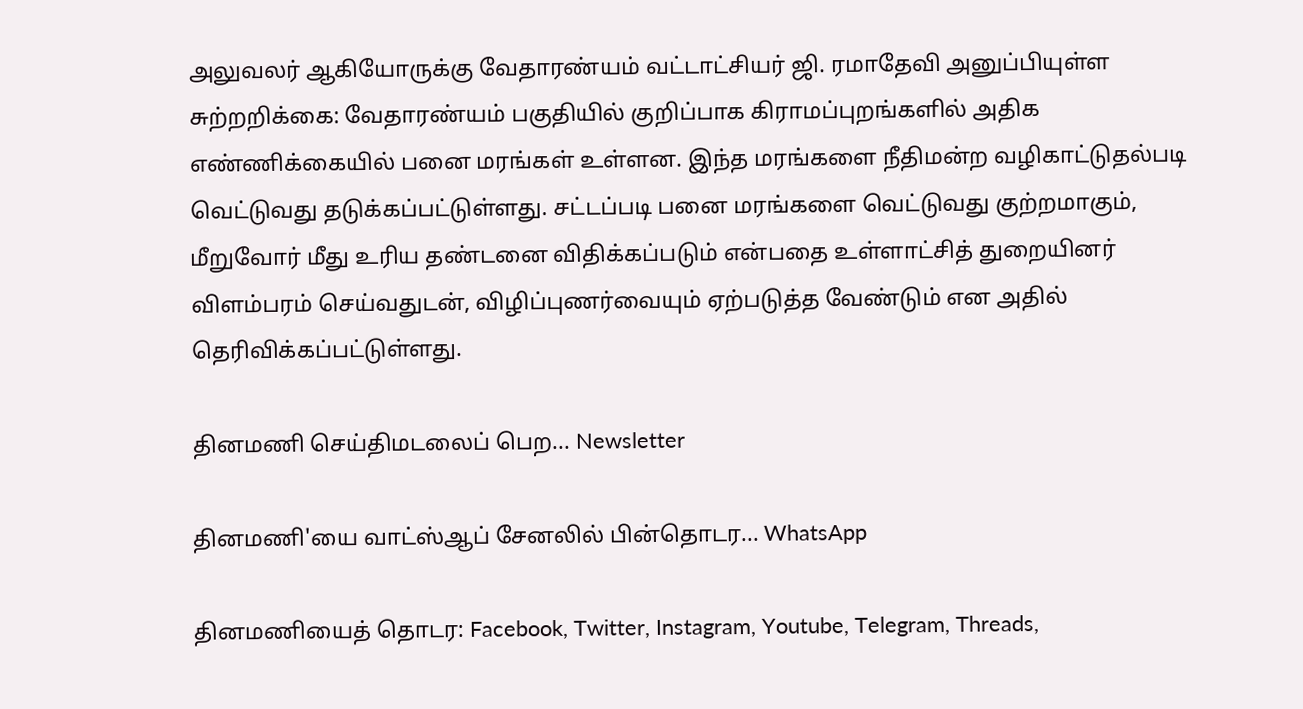அலுவலர் ஆகியோருக்கு வேதாரண்யம் வட்டாட்சியர் ஜி. ரமாதேவி அனுப்பியுள்ள சுற்றறிக்கை: வேதாரண்யம் பகுதியில் குறிப்பாக கிராமப்புறங்களில் அதிக எண்ணிக்கையில் பனை மரங்கள் உள்ளன. இந்த மரங்களை நீதிமன்ற வழிகாட்டுதல்படி வெட்டுவது தடுக்கப்பட்டுள்ளது. சட்டப்படி பனை மரங்களை வெட்டுவது குற்றமாகும், மீறுவோர் மீது உரிய தண்டனை விதிக்கப்படும் என்பதை உள்ளாட்சித் துறையினர் விளம்பரம் செய்வதுடன், விழிப்புணர்வையும் ஏற்படுத்த வேண்டும் என அதில் தெரிவிக்கப்பட்டுள்ளது.

தினமணி செய்திமடலைப் பெற... Newsletter

தினமணி'யை வாட்ஸ்ஆப் சேனலில் பின்தொடர... WhatsApp

தினமணியைத் தொடர: Facebook, Twitter, Instagram, Youtube, Telegram, Threads,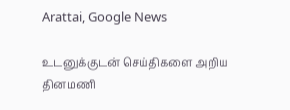Arattai, Google News

உடனுக்குடன் செய்திகளை அறிய தினமணி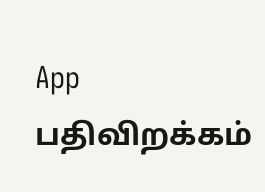App பதிவிறக்கம்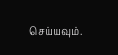செய்யவும்.